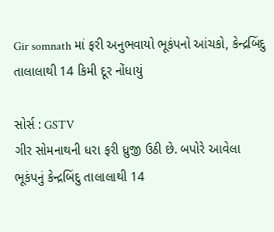Gir somnath માં ફરી અનુભવાયો ભૂકંપનો આંચકો, કેન્દ્રબિંદુ તાલાલાથી 14 કિમી દૂર નોંધાયું

સોર્સ : GSTV
ગીર સોમનાથની ધરા ફરી ધ્રુજી ઉઠી છે. બપોરે આવેલા ભૂકંપનું કેન્દ્રબિંદુ તાલાલાથી 14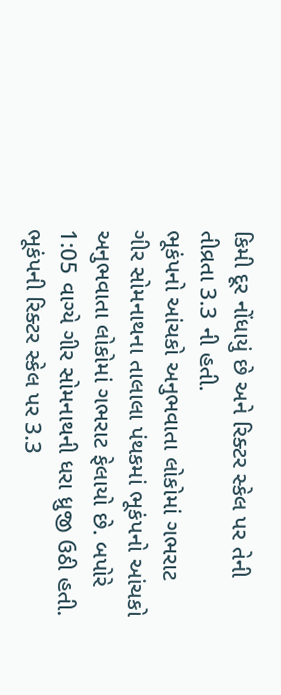કિમી દૂર નોંધાયું છે અને રિક્ટર સ્કેલ પર તેની તીવ્રતા 3.3 ની હતી.
ભૂકંપનો આંચકો અનુભવાતા લોકોમાં ગભરાટ
ગીર સોમનાથના તાલાલા પંથકમાં ભૂકંપનો આંચકો અનુભવાતા લોકોમાં ગભરાટ ફેલાયો છે. બપોરે 1:05 વાગ્યે ગીર સોમનાથની ધરા ધ્રુજી ઉઠી હતી. ભૂકંપની રિક્ટર સ્કેલ પર 3.3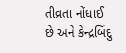તીવ્રતા નોંધાઈ છે અને કેન્દ્રબિંદુ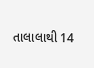તાલાલાથી 14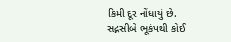કિમી દૂર નોંધાયું છે. સદ્નસીબે ભૂકંપથી કોઈ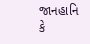જાનહાનિ કે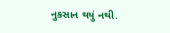નુકસાન થયું નથી.